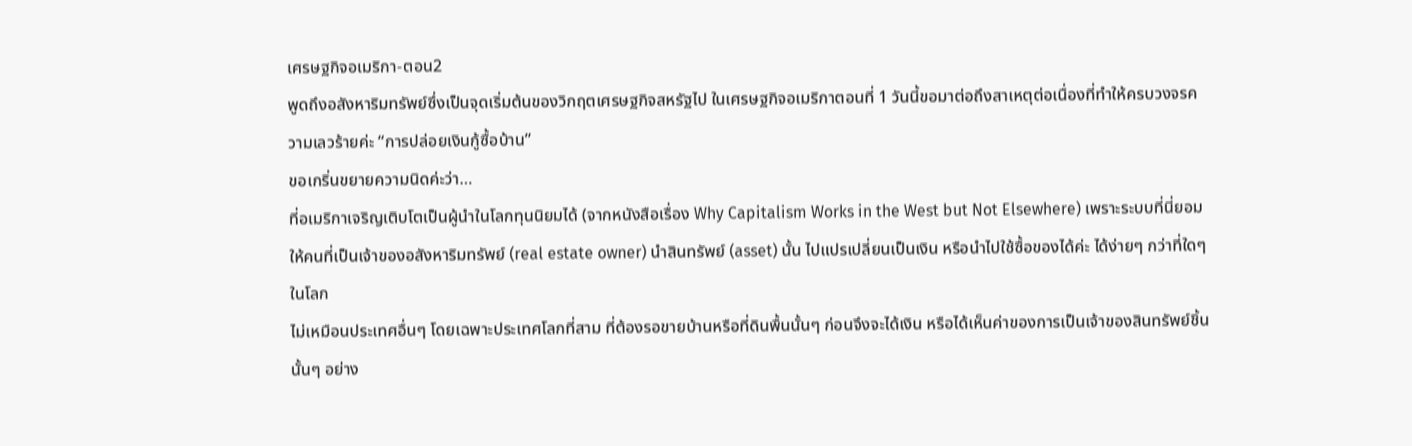เศรษฐกิจอเมริกา-ตอน2
พูดถึงอสังหาริมทรัพย์ซึ่งเป็นจุดเริ่มต้นของวิกฤตเศรษฐกิจสหรัฐไป ในเศรษฐกิจอเมริกาตอนที่ 1 วันนี้ขอมาต่อถึงสาเหตุต่อเนื่องที่ทำให้ครบวงจรความเลวร้ายค่ะ “การปล่อยเงินกู้ซื้อบ้าน”
ขอเกริ่นขยายความนิดค่ะว่า…
ที่อเมริกาเจริญเติบโตเป็นผู้นำในโลกทุนนิยมได้ (จากหนังสือเรื่อง Why Capitalism Works in the West but Not Elsewhere) เพราะระบบที่นี่ยอมให้คนที่เป็นเจ้าของอสังหาริมทรัพย์ (real estate owner) นำสินทรัพย์ (asset) นั้น ไปแปรเปลี่ยนเป็นเงิน หรือนำไปใช้ซื้อของได้ค่ะ ได้ง่ายๆ กว่าที่ใดๆ ในโลก
ไม่เหมือนประเทศอื่นๆ โดยเฉพาะประเทศโลกที่สาม ที่ต้องรอขายบ้านหรือที่ดินพื้นนั้นๆ ก่อนจึงจะได้เงิน หรือได้เห็นค่าของการเป็นเจ้าของสินทรัพย์ชิ้นนั้นๆ อย่าง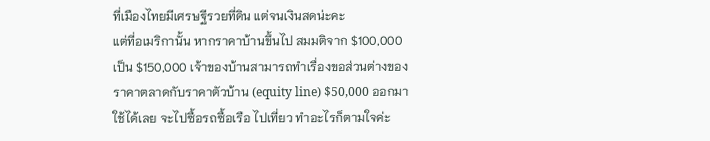ที่เมืองไทยมีเศรษฐีรวยที่ดิน แต่จนเงินสดน่ะคะ
แต่ที่อเมริกานั้น หากราคาบ้านขึ้นไป สมมติจาก $100,000 เป็น $150,000 เจ้าของบ้านสามารถทำเรื่องขอส่วนต่างของราคาตลาดกับราคาตัวบ้าน (equity line) $50,000 ออกมาใช้ได้เลย จะไปซื้อรถซื้อเรือ ไปเที่ยว ทำอะไรก็ตามใจค่ะ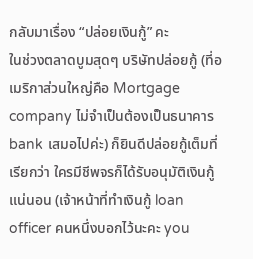กลับมาเรื่อง “ปล่อยเงินกู้” คะ
ในช่วงตลาดบูมสุดๆ บริษัทปล่อยกู้ (ที่อเมริกาส่วนใหญ่คือ Mortgage company ไม่จำเป็นต้องเป็นธนาคาร bank เสมอไปค่ะ) ก็ยินดีปล่อยกู้เต็มที่ เรียกว่า ใครมีชีพจรก็ได้รับอนุมัติเงินกู้แน่นอน (เจ้าหน้าที่ทำเงินกู้ loan officer คนหนึ่งบอกไว้นะคะ you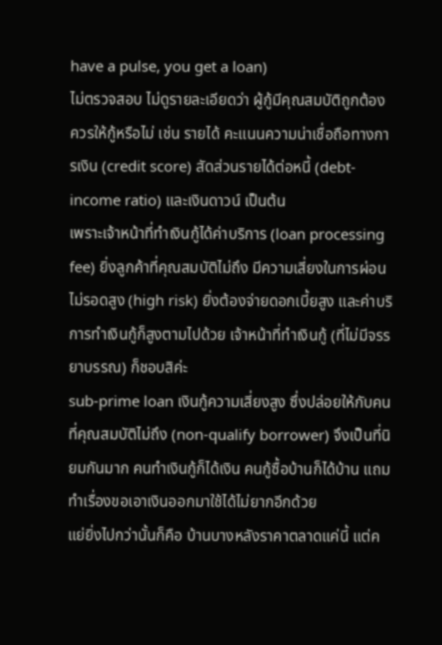have a pulse, you get a loan)
ไม่ตรวจสอบ ไม่ดูรายละเอียดว่า ผู้กู้มีคุณสมบัติถูกต้องควรให้กู้หรือไม่ เช่น รายได้ คะแนนความน่าเชื่อถือทางการเงิน (credit score) สัดส่วนรายได้ต่อหนี้ (debt-income ratio) และเงินดาวน์ เป็นต้น
เพราะเจ้าหน้าที่ทำเงินกู้ได้ค่าบริการ (loan processing fee) ยิ่งลูกค้าที่คุณสมบัติไม่ถึง มีความเสี่ยงในการผ่อนไม่รอดสูง (high risk) ยิ่งต้องจ่ายดอกเบี้ยสูง และค่าบริการทำเงินกู้ก็สูงตามไปด้วย เจ้าหน้าที่ทำเงินกู้ (ที่ไม่มีจรรยาบรรณ) ก็ชอบสิค่ะ
sub-prime loan เงินกู้ความเสี่ยงสูง ซึ่งปล่อยให้กับคนที่คุณสมบัติไม่ถึง (non-qualify borrower) จึงเป็นที่นิยมกันมาก คนทำเงินกู้ก็ได้เงิน คนกู้ซื้อบ้านก็ได้บ้าน แถมทำเรื่องขอเอาเงินออกมาใช้ได้ไม่ยากอีกด้วย
แย่ยิ่งไปกว่านั้นก็คือ บ้านบางหลังราคาตลาดแค่นี้ แต่ค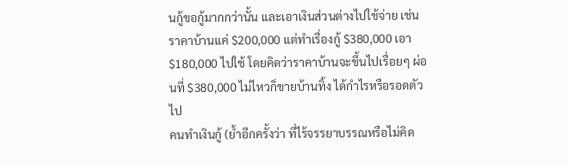นกู้ขอกู้มากกว่านั้น และเอาเงินส่วนต่างไปใช้จ่าย เช่น ราคาบ้านแค่ $200,000 แต่ทำเรื่องกู้ $380,000 เอา $180,000 ไปใช้ โดยคิดว่าราคาบ้านจะขึ้นไปเรื่อยๆ ผ่อนที่ $380,000 ไม่ไหวก็ขายบ้านทิ้ง ได้กำไรหรือรอดตัวไป
คนทำเงินกู้ (ย้ำอีกครั้งว่า ที่ไร้จรรยาบรรณหรือไม่คิด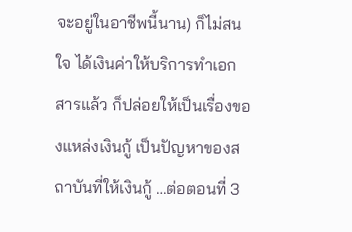จะอยู่ในอาชีพนี้นาน) ก็ไม่สนใจ ได้เงินค่าให้บริการทำเอกสารแล้ว ก็ปล่อยให้เป็นเรื่องของแหล่งเงินกู้ เป็นปัญหาของสถาบันที่ให้เงินกู้ …ต่อตอนที่ 3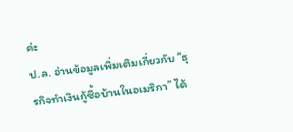ค่ะ
ป.ล. อ่านข้อมูลเพิ่มเติมเกี่ยวกับ “ธุรกิจทำเงินกู้ซื้อบ้านในอเมริกา” ได้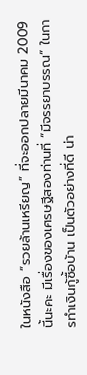ในหนังสือ “รวยล้านเหรียญ” ที่จะออกปลายมีนาคม 2009 นี้นะคะ มีเรื่องของเศรษฐีสองท่านที่ “มีจรรยาบรรณ“ ในการทำเงินกู้ซื้อบ้าน เป็นตัวอย่างที่ดี น่า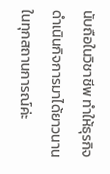นับถือในวิชาชีพ ทำให้ธุรกิจดำเนินกิจการมาได้ยาวนานในทุกสถานการณ์ค่ะ